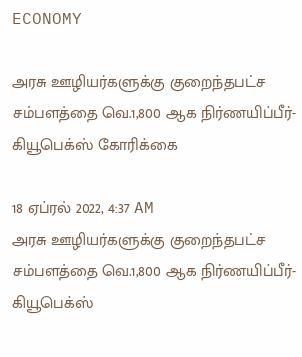ECONOMY

அரசு ஊழியர்களுக்கு குறைந்தபட்ச சம்பளத்தை வெ.1,800 ஆக நிர்ணயிப்பீர்- கியூபெக்ஸ் கோரிக்கை

18 ஏப்ரல் 2022, 4:37 AM
அரசு ஊழியர்களுக்கு குறைந்தபட்ச சம்பளத்தை வெ.1,800 ஆக நிர்ணயிப்பீர்- கியூபெக்ஸ்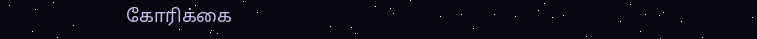கோரிக்கை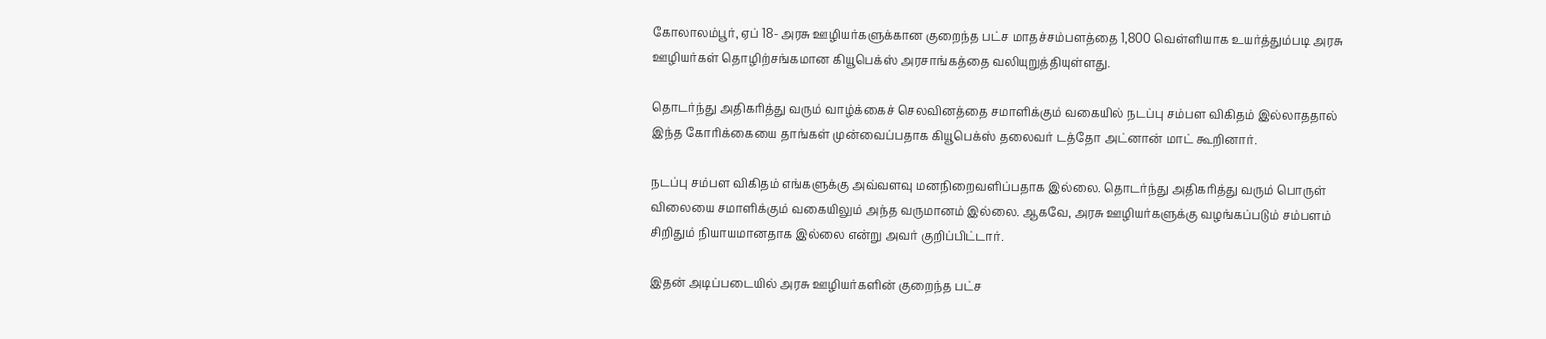கோலாலம்பூர், ஏப் 18- அரசு ஊழியர்களுக்கான குறைந்த பட்ச மாதச்சம்பளத்தை 1,800 வெள்ளியாக உயர்த்தும்படி அரசு ஊழியர்கள் தொழிற்சங்கமான கியூபெக்ஸ் அரசாங்கத்தை வலியுறுத்தியுள்ளது.

தொடர்ந்து அதிகரித்து வரும் வாழ்க்கைச் செலவினத்தை சமாளிக்கும் வகையில் நடப்பு சம்பள விகிதம் இல்லாததால் இந்த கோரிக்கையை தாங்கள் முன்வைப்பதாக கியூபெக்ஸ் தலைவர் டத்தோ அட்னான் மாட் கூறினார்.

நடப்பு சம்பள விகிதம் எங்களுக்கு அவ்வளவு மனநிறைவளிப்பதாக இல்லை. தொடர்ந்து அதிகரித்து வரும் பொருள் விலையை சமாளிக்கும் வகையிலும் அந்த வருமானம் இல்லை. ஆகவே, அரசு ஊழியர்களுக்கு வழங்கப்படும் சம்பளம் சிறிதும் நியாயமானதாக இல்லை என்று அவர் குறிப்பிட்டார்.

இதன் அடிப்படையில் அரசு ஊழியர்களின் குறைந்த பட்ச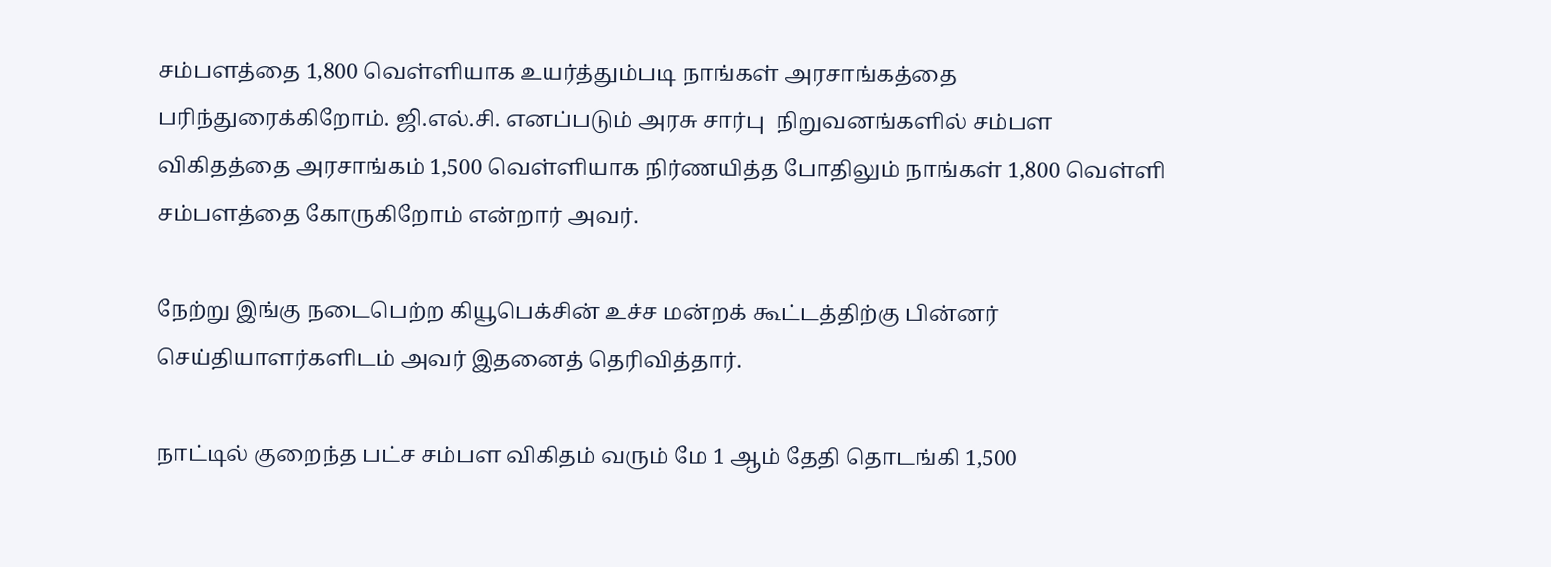சம்பளத்தை 1,800 வெள்ளியாக உயர்த்தும்படி நாங்கள் அரசாங்கத்தை பரிந்துரைக்கிறோம். ஜி.எல்.சி. எனப்படும் அரசு சார்பு  நிறுவனங்களில் சம்பள விகிதத்தை அரசாங்கம் 1,500 வெள்ளியாக நிர்ணயித்த போதிலும் நாங்கள் 1,800 வெள்ளி சம்பளத்தை கோருகிறோம் என்றார் அவர்.

நேற்று இங்கு நடைபெற்ற கியூபெக்சின் உச்ச மன்றக் கூட்டத்திற்கு பின்னர் செய்தியாளர்களிடம் அவர் இதனைத் தெரிவித்தார்.

நாட்டில் குறைந்த பட்ச சம்பள விகிதம் வரும் மே 1 ஆம் தேதி தொடங்கி 1,500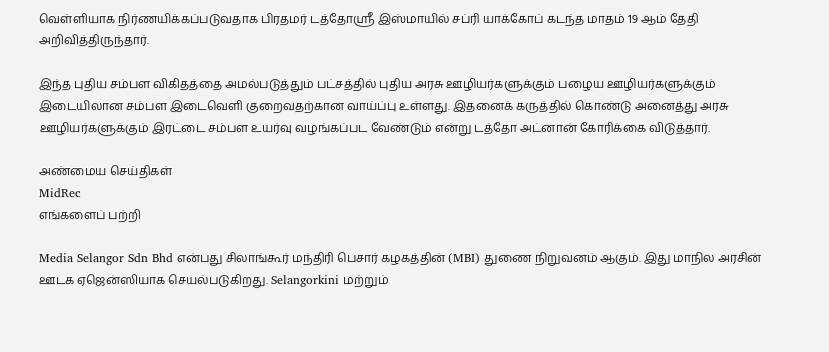வெள்ளியாக நிர்ணயிக்கப்படுவதாக பிரதமர் டத்தோஸ்ரீ இஸ்மாயில் சப்ரி யாக்கோப் கடந்த மாதம் 19 ஆம் தேதி அறிவித்திருந்தார்.

இந்த புதிய சம்பள விகிதத்தை அமல்படுத்தும் பட்சத்தில் புதிய அரசு ஊழியர்களுக்கும் பழைய ஊழியர்களுக்கும் இடையிலான சம்பள இடைவெளி குறைவதற்கான வாய்ப்பு உள்ளது. இதனைக் கருத்தில் கொண்டு அனைத்து அரசு ஊழியர்களுக்கும் இரட்டை சம்பள உயர்வு வழங்கப்பட வேண்டும் என்று டத்தோ அட்னான் கோரிக்கை விடுத்தார்.

அண்மைய செய்திகள்
MidRec
எங்களைப் பற்றி

Media Selangor Sdn Bhd என்பது சிலாங்கூர் மந்திரி பெசார் கழகத்தின் (MBI) துணை நிறுவனம் ஆகும். இது மாநில அரசின் ஊடக ஏஜென்ஸியாக செயல்படுகிறது. Selangorkini மற்றும்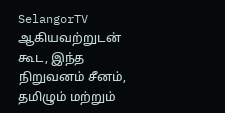SelangorTV ஆகியவற்றுடன் கூட, இந்த நிறுவனம் சீனம், தமிழும் மற்றும்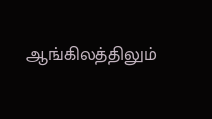ஆங்கிலத்திலும்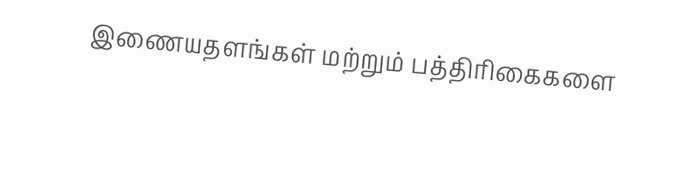இணையதளங்கள் மற்றும் பத்திரிகைகளை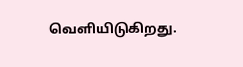வெளியிடுகிறது.